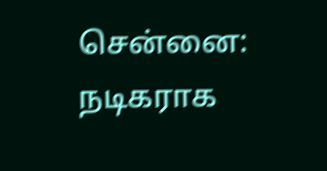சென்னை:
நடிகராக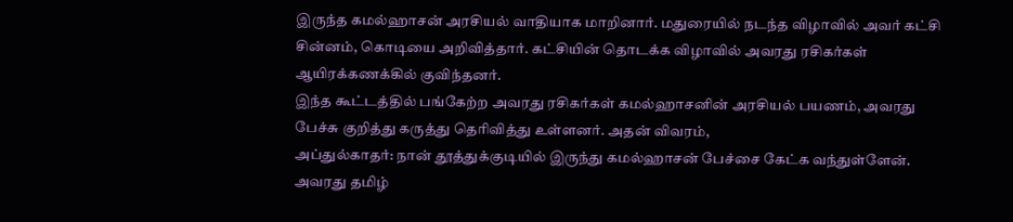இருந்த கமல்ஹாசன் அரசியல் வாதியாக மாறினார். மதுரையில் நடந்த விழாவில் அவர் கட்சி சின்னம், கொடியை அறிவித்தார். கட்சியின் தொடக்க விழாவில் அவரது ரசிகர்கள் ஆயிரக்கணக்கில் குவிந்தனர்.
இந்த கூட்டத்தில் பங்கேற்ற அவரது ரசிகர்கள் கமல்ஹாசனின் அரசியல் பயணம், அவரது பேச்சு குறித்து கருத்து தெரிவித்து உள்ளனர். அதன் விவரம்,
அப்துல்காதர்: நான் தூத்துக்குடியில் இருந்து கமல்ஹாசன் பேச்சை கேட்க வந்துள்ளேன். அவரது தமிழ்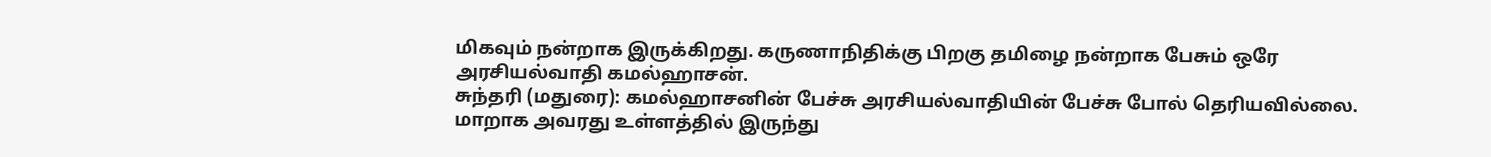மிகவும் நன்றாக இருக்கிறது. கருணாநிதிக்கு பிறகு தமிழை நன்றாக பேசும் ஒரே அரசியல்வாதி கமல்ஹாசன்.
சுந்தரி (மதுரை): கமல்ஹாசனின் பேச்சு அரசியல்வாதியின் பேச்சு போல் தெரியவில்லை. மாறாக அவரது உள்ளத்தில் இருந்து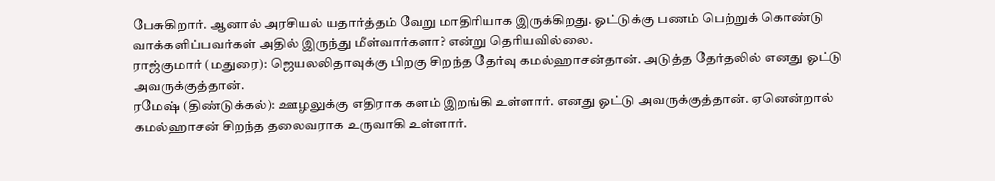பேசுகிறார். ஆனால் அரசியல் யதார்த்தம் வேறு மாதிரியாக இருக்கிறது. ஓட்டுக்கு பணம் பெற்றுக் கொண்டு வாக்களிப்பவர்கள் அதில் இருந்து மீள்வார்களா? என்று தெரியவில்லை.
ராஜ்குமார் (மதுரை): ஜெயலலிதாவுக்கு பிறகு சிறந்த தேர்வு கமல்ஹாசன்தான். அடுத்த தேர்தலில் எனது ஓட்டு அவருக்குத்தான்.
ரமேஷ் (திண்டுக்கல்): ஊழலுக்கு எதிராக களம் இறங்கி உள்ளார். எனது ஓட்டு அவருக்குத்தான். ஏனென்றால் கமல்ஹாசன் சிறந்த தலைவராக உருவாகி உள்ளார்.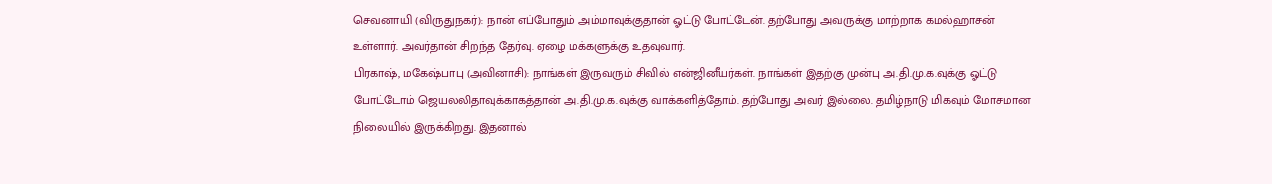செவனாயி (விருதுநகர்): நான் எப்போதும் அம்மாவுக்குதான் ஓட்டு போட்டேன். தற்போது அவருக்கு மாற்றாக கமல்ஹாசன் உள்ளார். அவர்தான் சிறந்த தேர்வு. ஏழை மக்களுக்கு உதவுவார்.
பிரகாஷ், மகேஷ்பாபு (அவினாசி): நாங்கள் இருவரும் சிவில் என்ஜினீயர்கள். நாங்கள் இதற்கு முன்பு அ.தி.மு.க.வுக்கு ஓட்டு போட்டோம் ஜெயலலிதாவுக்காகத்தான் அ.தி.மு.க.வுக்கு வாக்களித்தோம். தற்போது அவர் இல்லை. தமிழ்நாடு மிகவும் மோசமான நிலையில் இருக்கிறது. இதனால்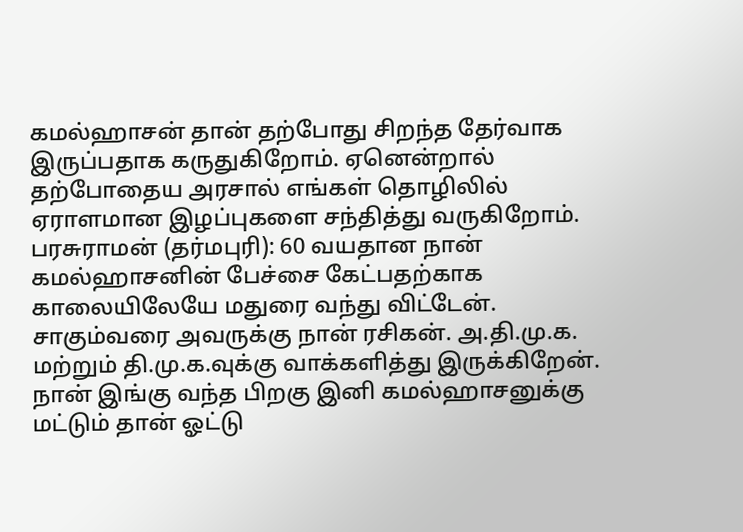கமல்ஹாசன் தான் தற்போது சிறந்த தேர்வாக இருப்பதாக கருதுகிறோம். ஏனென்றால் தற்போதைய அரசால் எங்கள் தொழிலில் ஏராளமான இழப்புகளை சந்தித்து வருகிறோம்.
பரசுராமன் (தர்மபுரி): 60 வயதான நான் கமல்ஹாசனின் பேச்சை கேட்பதற்காக காலையிலேயே மதுரை வந்து விட்டேன். சாகும்வரை அவருக்கு நான் ரசிகன். அ.தி.மு.க. மற்றும் தி.மு.க.வுக்கு வாக்களித்து இருக்கிறேன். நான் இங்கு வந்த பிறகு இனி கமல்ஹாசனுக்கு மட்டும் தான் ஓட்டு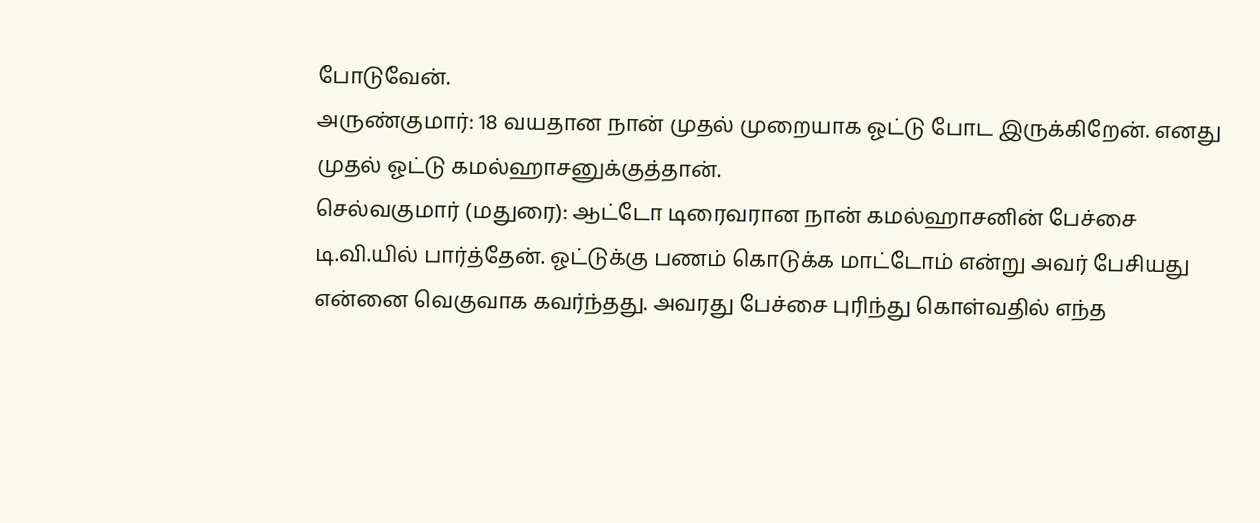போடுவேன்.
அருண்குமார்: 18 வயதான நான் முதல் முறையாக ஓட்டு போட இருக்கிறேன். எனது முதல் ஓட்டு கமல்ஹாசனுக்குத்தான்.
செல்வகுமார் (மதுரை): ஆட்டோ டிரைவரான நான் கமல்ஹாசனின் பேச்சை டி.வி.யில் பார்த்தேன். ஓட்டுக்கு பணம் கொடுக்க மாட்டோம் என்று அவர் பேசியது என்னை வெகுவாக கவர்ந்தது. அவரது பேச்சை புரிந்து கொள்வதில் எந்த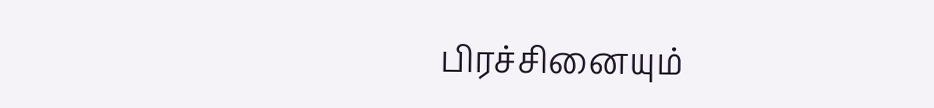பிரச்சினையும்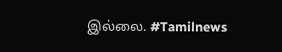இல்லை. #Tamilnews